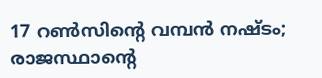17 റണ്‍സിന്റെ വമ്പന്‍ നഷ്ടം; രാജസ്ഥാന്റെ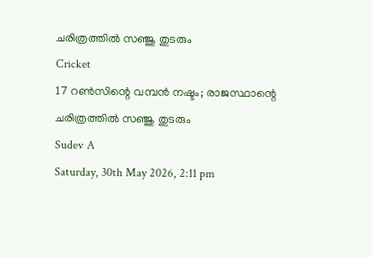ചരിത്രത്തില്‍ സഞ്ജു തുടരും
Cricket
17 റണ്‍സിന്റെ വമ്പന്‍ നഷ്ടം; രാജസ്ഥാന്റെ ചരിത്രത്തില്‍ സഞ്ജു തുടരും
Sudev A
Saturday, 30th May 2026, 2:11 pm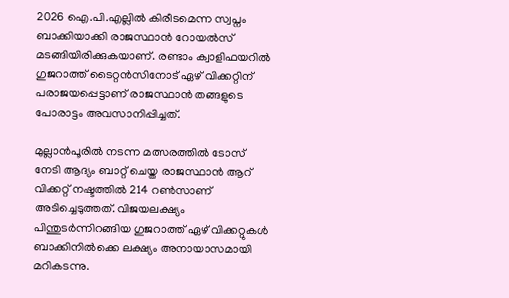2026 ഐ.പി.എല്ലില്‍ കിരീടമെന്ന സ്വപ്നം ബാക്കിയാക്കി രാജസ്ഥാന്‍ റോയല്‍സ് മടങ്ങിയിരിക്കുകയാണ്. രണ്ടാം ക്വാളിഫയറില്‍ ഗുജറാത്ത് ടൈറ്റന്‍സിനോട് ഏഴ് വിക്കറ്റിന് പരാജയപ്പെട്ടാണ് രാജസ്ഥാന്‍ തങ്ങളുടെ പോരാട്ടം അവസാനിപ്പിച്ചത്.

മുല്ലാന്‍പൂരില്‍ നടന്ന മത്സരത്തില്‍ ടോസ് നേടി ആദ്യം ബാറ്റ് ചെയ്ത രാജസ്ഥാന്‍ ആറ് വിക്കറ്റ് നഷ്ടത്തില്‍ 214 റണ്‍സാണ് അടിച്ചെടുത്തത്. വിജയലക്ഷ്യം പിന്തുടര്‍ന്നിറങ്ങിയ ഗുജറാത്ത് ഏഴ് വിക്കറ്റുകള്‍ ബാക്കിനില്‍ക്കെ ലക്ഷ്യം അനായാസമായി മറികടന്നു.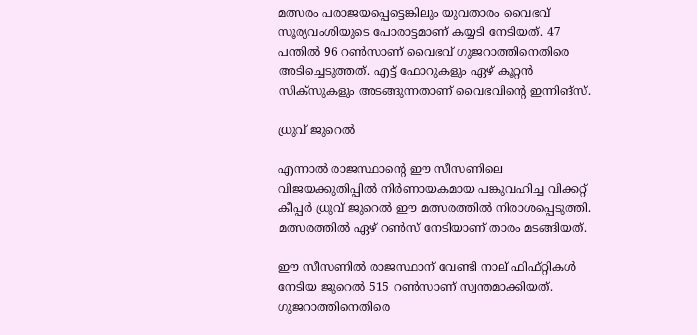മത്സരം പരാജയപ്പെട്ടെങ്കിലും യുവതാരം വൈഭവ് സൂര്യവംശിയുടെ പോരാട്ടമാണ് കയ്യടി നേടിയത്. 47 പന്തില്‍ 96 റണ്‍സാണ് വൈഭവ് ഗുജറാത്തിനെതിരെ അടിച്ചെടുത്തത്. എട്ട് ഫോറുകളും ഏഴ് കൂറ്റന്‍ സിക്സുകളും അടങ്ങുന്നതാണ് വൈഭവിന്റെ ഇന്നിങ്‌സ്.

ധ്രുവ് ജുറെൽ

എന്നാല്‍ രാജസ്ഥാന്റെ ഈ സീസണിലെ വിജയക്കുതിപ്പില്‍ നിര്‍ണായകമായ പങ്കുവഹിച്ച വിക്കറ്റ് കീപ്പര്‍ ധ്രുവ് ജുറെല്‍ ഈ മത്സരത്തില്‍ നിരാശപ്പെടുത്തി. മത്സരത്തില്‍ ഏഴ് റണ്‍സ് നേടിയാണ് താരം മടങ്ങിയത്.

ഈ സീസണില്‍ രാജസ്ഥാന് വേണ്ടി നാല് ഫിഫ്റ്റികള്‍ നേടിയ ജുറെല്‍ 515 റണ്‍സാണ് സ്വന്തമാക്കിയത്. ഗുജറാത്തിനെതിരെ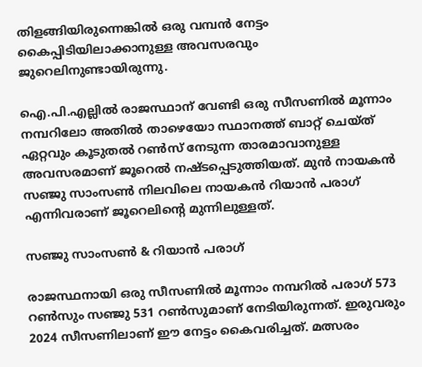തിളങ്ങിയിരുന്നെങ്കില്‍ ഒരു വമ്പന്‍ നേട്ടം കൈപ്പിടിയിലാക്കാനുള്ള അവസരവും ജുറെലിനുണ്ടായിരുന്നു.

ഐ.പി.എല്ലില്‍ രാജസ്ഥാന് വേണ്ടി ഒരു സീസണില്‍ മൂന്നാം നമ്പറിലോ അതില്‍ താഴെയോ സ്ഥാനത്ത് ബാറ്റ് ചെയ്ത് ഏറ്റവും കൂടുതല്‍ റണ്‍സ് നേടുന്ന താരമാവാനുള്ള അവസരമാണ് ജൂറെല്‍ നഷ്ടപ്പെടുത്തിയത്. മുന്‍ നായകന്‍ സഞ്ജു സാംസണ്‍ നിലവിലെ നായകന്‍ റിയാന്‍ പരാഗ് എന്നിവരാണ് ജൂറെലിന്റെ മുന്നിലുള്ളത്.

സഞ്ജു സാംസൺ & റിയാൻ പരാഗ്

രാജസ്ഥനായി ഒരു സീസണില്‍ മൂന്നാം നമ്പറില്‍ പരാഗ് 573 റണ്‍സും സഞ്ജു 531 റണ്‍സുമാണ് നേടിയിരുന്നത്. ഇരുവരും 2024 സീസണിലാണ് ഈ നേട്ടം കൈവരിച്ചത്. മത്സരം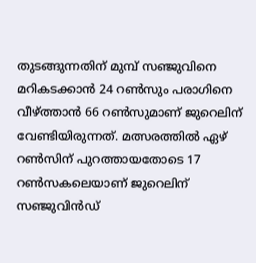തുടങ്ങുന്നതിന് മുമ്പ് സഞ്ജുവിനെ മറികടക്കാന്‍ 24 റണ്‍സും പരാഗിനെ വീഴ്ത്താന്‍ 66 റണ്‍സുമാണ് ജുറെലിന് വേണ്ടിയിരുന്നത്. മത്സരത്തിൽ ഏഴ് റൺസിന്‌ പുറത്തായതോടെ 17 റൺസകലെയാണ് ജുറെലിന് സഞ്ജുവിൻഡ്‌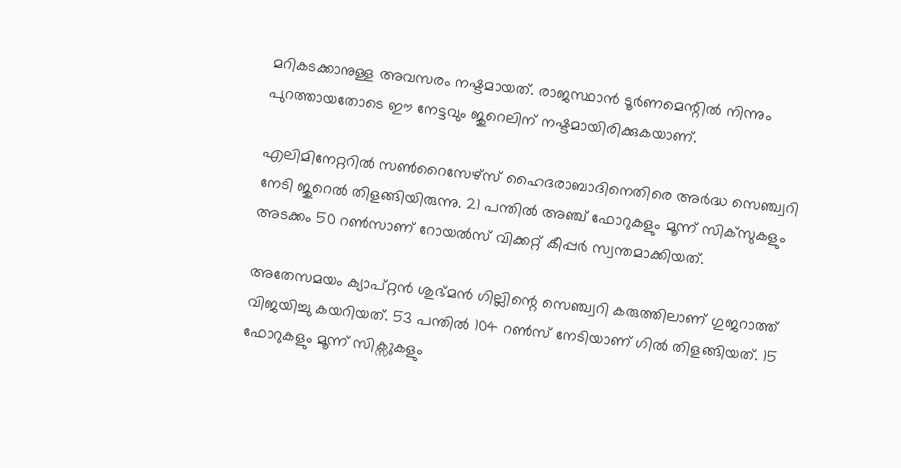മറികടക്കാനുള്ള അവസരം നഷ്ടമായത്. രാജസ്ഥാന്‍ ടൂർണമെന്റിൽ നിന്നും പുറത്തായതോടെ ഈ നേട്ടവും ജുറെലിന് നഷ്ടമായിരിക്കുകയാണ്.

എലിമിനേറ്ററില്‍ സണ്‍റൈസേഴ്‌സ് ഹൈദരാബാദിനെതിരെ അര്‍ദ്ധ സെഞ്ച്വറി നേടി ജുറെല്‍ തിളങ്ങിയിരുന്നു. 21 പന്തില്‍ അഞ്ച് ഫോറുകളും മൂന്ന് സിക്‌സുകളും അടക്കം 50 റണ്‍സാണ് റോയല്‍സ് വിക്കറ്റ് കീപ്പര്‍ സ്വന്തമാക്കിയത്.

അതേസമയം ക്യാപ്റ്റന്‍ ശുഭ്മന്‍ ഗില്ലിന്റെ സെഞ്ച്വറി കരുത്തിലാണ് ഗുജറാത്ത് വിജയിച്ചു കയറിയത്. 53 പന്തില്‍ 104 റണ്‍സ് നേടിയാണ് ഗില്‍ തിളങ്ങിയത്. 15 ഫോറുകളും മൂന്ന് സിക്സുകളും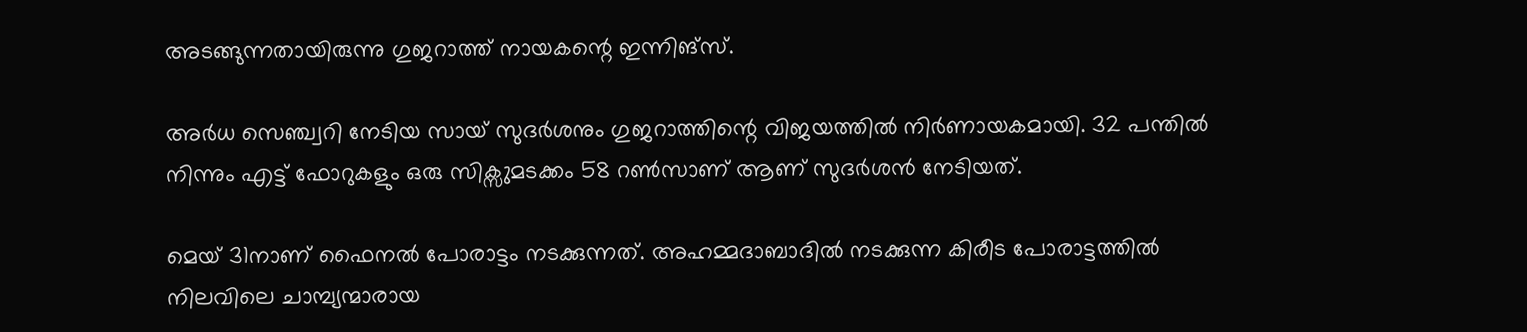അടങ്ങുന്നതായിരുന്നു ഗുജറാത്ത് നായകന്റെ ഇന്നിങ്സ്.

അര്‍ധ സെഞ്ച്വറി നേടിയ സായ് സുദര്‍ശനും ഗുജറാത്തിന്റെ വിജയത്തില്‍ നിര്‍ണായകമായി. 32 പന്തില്‍ നിന്നും എട്ട് ഫോറുകളും ഒരു സിക്സുമടക്കം 58 റണ്‍സാണ് ആണ് സുദര്‍ശന്‍ നേടിയത്.

മെയ് 31നാണ് ഫൈനല്‍ പോരാട്ടം നടക്കുന്നത്. അഹമ്മദാബാദില്‍ നടക്കുന്ന കിരീട പോരാട്ടത്തില്‍ നിലവിലെ ചാമ്പ്യന്മാരായ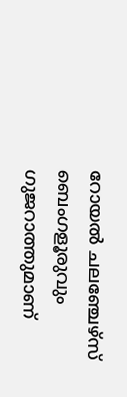റോയല്‍ ചലഞ്ചേഴ്സ് ബെംഗളൂരുവും ഗുജറാത്തുമാണ്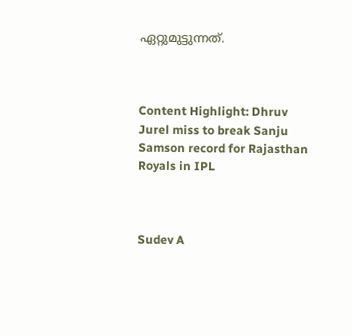ഏറ്റുമുട്ടുന്നത്.



Content Highlight: Dhruv Jurel miss to break Sanju Samson record for Rajasthan Royals in IPL



Sudev A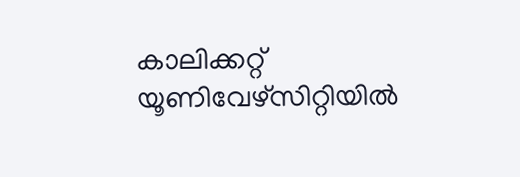കാലിക്കറ്റ് യൂണിവേഴ്‌സിറ്റിയില്‍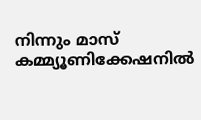നിന്നും മാസ് കമ്മ്യൂണിക്കേഷനില്‍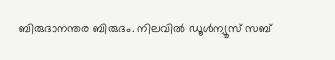ബിരുദാനന്തര ബിരുദം. നിലവില്‍ ഡൂള്‍ന്യൂസ് സബ്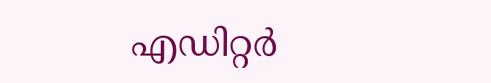എഡിറ്റര്‍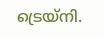ട്രെയ്‌നി.